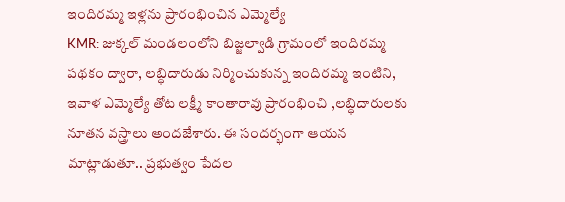ఇందిరమ్మ ఇళ్లను ప్రారంభించిన ఎమ్మెల్యే
KMR: జుక్కల్ మండలంలోని బిజ్జల్వాడి గ్రామంలో ఇందిరమ్మ పథకం ద్వారా, లబ్ధిదారుడు నిర్మించుకున్న ఇందిరమ్మ ఇంటిని, ఇవాళ ఎమ్మెల్యే తోట లక్ష్మీ కాంతారావు ప్రారంభించి ,లబ్ధిదారులకు నూతన వస్త్రాలు అందజేశారు. ఈ సందర్భంగా ఆయన మాట్లాడుతూ.. ప్రభుత్వం పేదల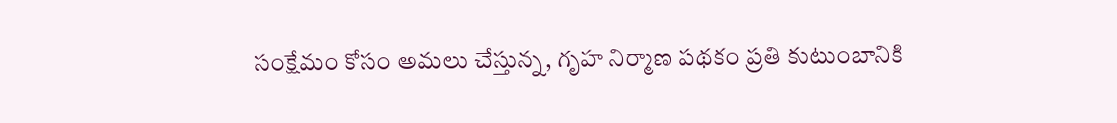సంక్షేమం కోసం అమలు చేస్తున్న, గృహ నిర్మాణ పథకం ప్రతి కుటుంబానికి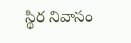స్థిర నివాసం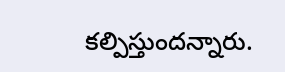కల్పిస్తుందన్నారు.